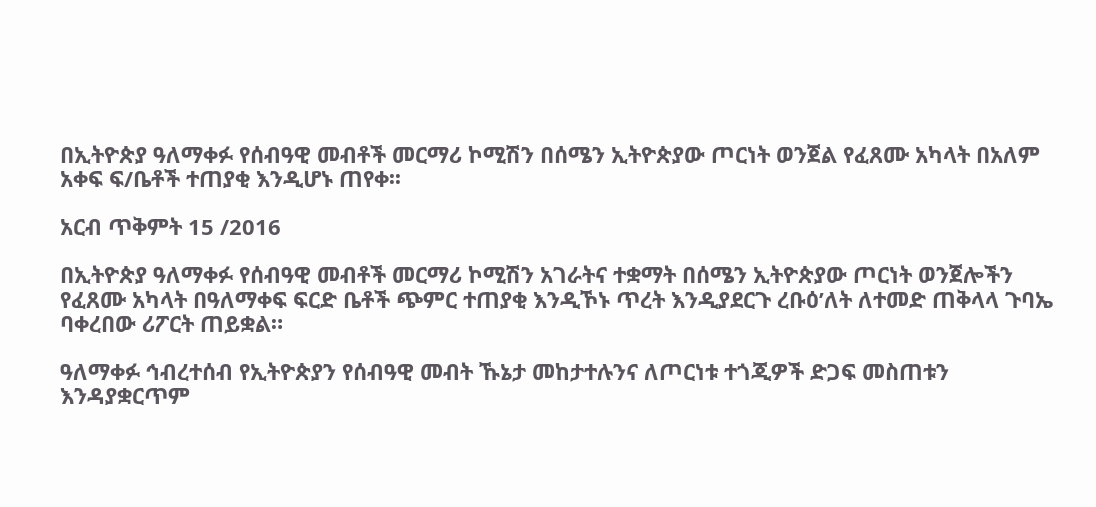በኢትዮጵያ ዓለማቀፉ የሰብዓዊ መብቶች መርማሪ ኮሚሽን በሰሜን ኢትዮጵያው ጦርነት ወንጀል የፈጸሙ አካላት በአለም አቀፍ ፍ/ቤቶች ተጠያቂ እንዲሆኑ ጠየቀ፡፡

አርብ ጥቅምት 15 /2016

በኢትዮጵያ ዓለማቀፉ የሰብዓዊ መብቶች መርማሪ ኮሚሽን አገራትና ተቋማት በሰሜን ኢትዮጵያው ጦርነት ወንጀሎችን የፈጸሙ አካላት በዓለማቀፍ ፍርድ ቤቶች ጭምር ተጠያቂ እንዲኾኑ ጥረት እንዲያደርጉ ረቡዕ’ለት ለተመድ ጠቅላላ ጉባኤ ባቀረበው ሪፖርት ጠይቋል።

ዓለማቀፉ ኅብረተሰብ የኢትዮጵያን የሰብዓዊ መብት ኹኔታ መከታተሉንና ለጦርነቱ ተጎጂዎች ድጋፍ መስጠቱን እንዳያቋርጥም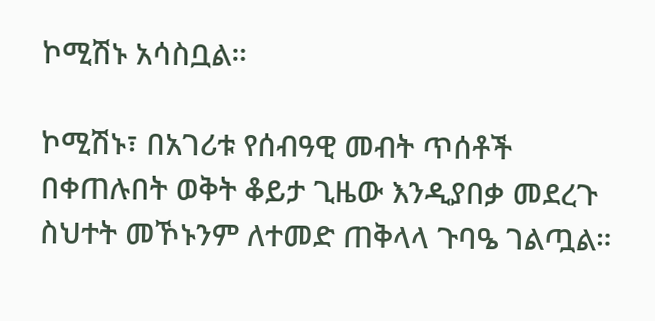ኮሚሽኑ አሳስቧል።

ኮሚሽኑ፣ በአገሪቱ የሰብዓዊ መብት ጥሰቶች በቀጠሉበት ወቅት ቆይታ ጊዜው እንዲያበቃ መደረጉ ስህተት መኾኑንም ለተመድ ጠቅላላ ጉባዔ ገልጧል።